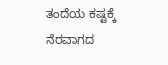ತಂದೆಯ ಕಷ್ಟಕ್ಕೆ ನೆರವಾಗದ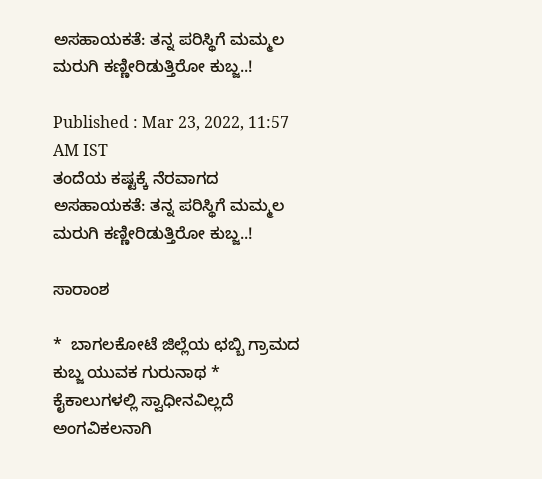ಅಸಹಾಯಕತೆ: ತನ್ನ ಪರಿಸ್ಥಿಗೆ ಮಮ್ಮಲ ಮರುಗಿ ಕಣ್ಣೀರಿಡುತ್ತಿರೋ ಕುಬ್ಜ..!

Published : Mar 23, 2022, 11:57 AM IST
ತಂದೆಯ ಕಷ್ಟಕ್ಕೆ ನೆರವಾಗದ ಅಸಹಾಯಕತೆ: ತನ್ನ ಪರಿಸ್ಥಿಗೆ ಮಮ್ಮಲ ಮರುಗಿ ಕಣ್ಣೀರಿಡುತ್ತಿರೋ ಕುಬ್ಜ..!

ಸಾರಾಂಶ

*  ಬಾಗಲಕೋಟೆ ಜಿಲ್ಲೆಯ ಛಬ್ಬಿ ಗ್ರಾಮದ ಕುಬ್ಜ ಯುವಕ ಗುರುನಾಥ *  ಕೈಕಾಲುಗಳಲ್ಲಿ ಸ್ವಾಧೀನವಿಲ್ಲದೆ ಅಂಗವಿಕಲನಾಗಿ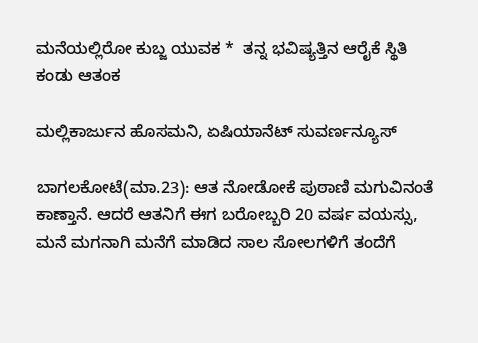ಮನೆಯಲ್ಲಿರೋ ಕುಬ್ಜ ಯುವಕ *  ತನ್ನ ಭವಿಷ್ಯತ್ತಿನ ಆರೈಕೆ ಸ್ಥಿತಿ ಕಂಡು ಆತಂಕ

ಮಲ್ಲಿಕಾರ್ಜುನ ಹೊಸಮನಿ, ಏಷಿಯಾನೆಟ್ ಸುವರ್ಣನ್ಯೂಸ್

ಬಾಗಲಕೋಟೆ(ಮಾ.23): ಆತ ನೋಡೋಕೆ ಪುಠಾಣಿ ಮಗುವಿನಂತೆ ಕಾಣ್ತಾನೆ. ಆದರೆ ಆತನಿಗೆ ಈಗ ಬರೋಬ್ಬರಿ 20 ವರ್ಷ ವಯಸ್ಸು, ಮನೆ ಮಗನಾಗಿ ಮನೆಗೆ ಮಾಡಿದ ಸಾಲ ಸೋಲಗಳಿಗೆ ತಂದೆಗೆ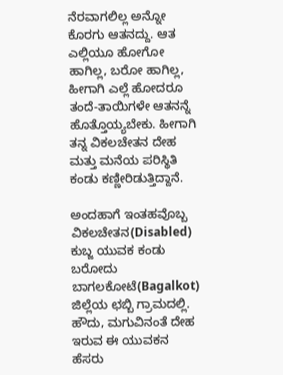ನೆರವಾಗಲಿಲ್ಲ ಅನ್ನೋ ಕೊರಗು ಆತನದ್ದು. ಆತ ಎಲ್ಲಿಯೂ ಹೋಗೋ ಹಾಗಿಲ್ಲ, ಬರೋ ಹಾಗಿಲ್ಲ, ಹೀಗಾಗಿ ಎಲ್ಲೆ ಹೋದರೂ ತಂದೆ-ತಾಯಿಗಳೇ ಆತನನ್ನೆ ಹೊತ್ತೊಯ್ಯಬೇಕು. ಹೀಗಾಗಿ ತನ್ನ ವಿಕಲಚೇತನ ದೇಹ ಮತ್ತು ಮನೆಯ ಪರಿಸ್ಥಿತಿ ಕಂಡು ಕಣ್ಣೀರಿಡುತ್ತಿದ್ದಾನೆ.

ಅಂದಹಾಗೆ ಇಂತಹವೊಬ್ಬ ವಿಕಲಚೇತನ(Disabled) ಕುಬ್ಜ ಯುವಕ ಕಂಡು ಬರೋದು ಬಾಗಲಕೋಟೆ(Bagalkot) ಜಿಲ್ಲೆಯ ಛಬ್ಬಿ ಗ್ರಾಮದಲ್ಲಿ. ಹೌದು, ಮಗುವಿನಂತೆ ದೇಹ ಇರುವ ಈ ಯುವಕನ ಹೆಸರು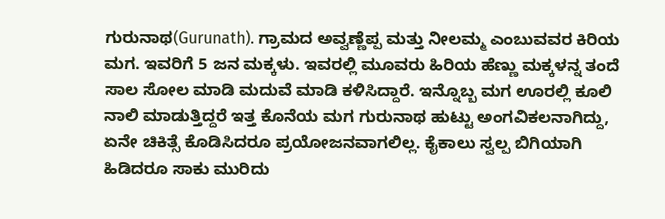ಗುರುನಾಥ(Gurunath). ಗ್ರಾಮದ ಅವ್ವಣ್ಣೆಪ್ಪ ಮತ್ತು ನೀಲಮ್ಮ ಎಂಬುವವರ ಕಿರಿಯ ಮಗ. ಇವರಿಗೆ 5 ಜನ ಮಕ್ಕಳು. ಇವರಲ್ಲಿ ಮೂವರು ಹಿರಿಯ ಹೆಣ್ಣು ಮಕ್ಕಳನ್ನ ತಂದೆ ಸಾಲ ಸೋಲ ಮಾಡಿ ಮದುವೆ ಮಾಡಿ ಕಳಿಸಿದ್ದಾರೆ. ಇನ್ನೊಬ್ಬ ಮಗ ಊರಲ್ಲಿ ಕೂಲಿ ನಾಲಿ ಮಾಡುತ್ತಿದ್ದರೆ ಇತ್ತ ಕೊನೆಯ ಮಗ ಗುರುನಾಥ ಹುಟ್ಟು ಅಂಗವಿಕಲನಾಗಿದ್ದು, ಏನೇ ಚಿಕಿತ್ಸೆ ಕೊಡಿಸಿದರೂ ಪ್ರಯೋಜನವಾಗಲಿಲ್ಲ. ಕೈಕಾಲು ಸ್ವಲ್ಪ ಬಿಗಿಯಾಗಿ ಹಿಡಿದರೂ ಸಾಕು ಮುರಿದು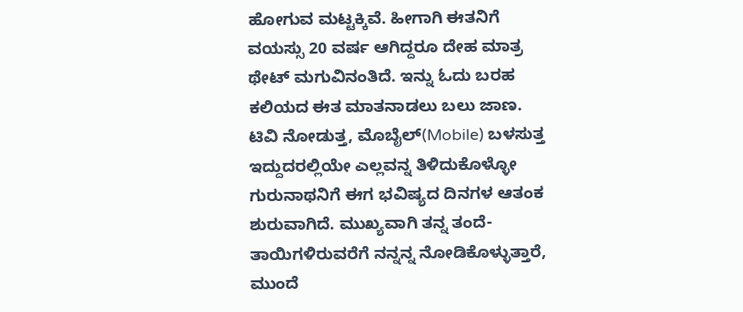ಹೋಗುವ ಮಟ್ಟಕ್ಕಿವೆ. ಹೀಗಾಗಿ ಈತನಿಗೆ ವಯಸ್ಸು 20 ವರ್ಷ ಆಗಿದ್ದರೂ ದೇಹ ಮಾತ್ರ ಥೇಟ್ ಮಗುವಿನಂತಿದೆ. ಇನ್ನು ಓದು ಬರಹ ಕಲಿಯದ ಈತ ಮಾತನಾಡಲು ಬಲು ಜಾಣ. ಟಿವಿ ನೋಡುತ್ತ, ಮೊಬೈಲ್(Mobile) ಬಳಸುತ್ತ ಇದ್ದುದರಲ್ಲಿಯೇ ಎಲ್ಲವನ್ನ ತಿಳಿದುಕೊಳ್ಳೋ ಗುರುನಾಥನಿಗೆ ಈಗ ಭವಿಷ್ಯದ ದಿನಗಳ ಆತಂಕ ಶುರುವಾಗಿದೆ. ಮುಖ್ಯವಾಗಿ ತನ್ನ ತಂದೆ-ತಾಯಿಗಳಿರುವರೆಗೆ ನನ್ನನ್ನ ನೋಡಿಕೊಳ್ಳುತ್ತಾರೆ, ಮುಂದೆ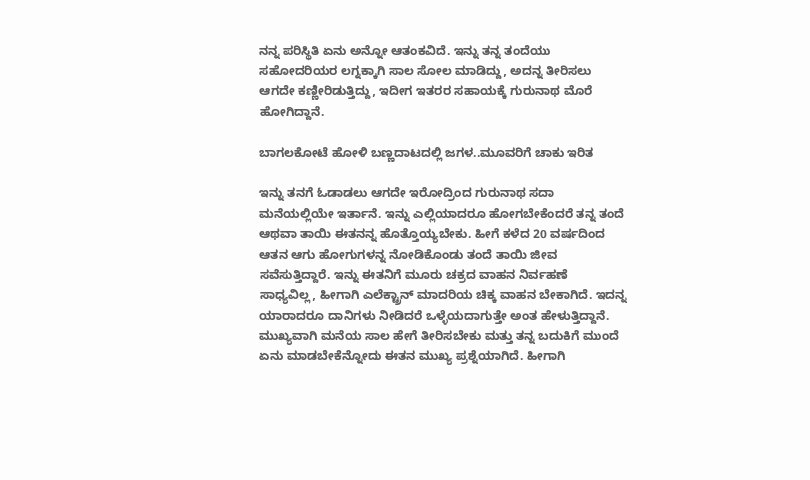ನನ್ನ ಪರಿಸ್ಥಿತಿ ಏನು ಅನ್ನೋ ಆತಂಕವಿದೆ. ಇನ್ನು ತನ್ನ ತಂದೆಯು  ಸಹೋದರಿಯರ ಲಗ್ನಕ್ಕಾಗಿ ಸಾಲ ಸೋಲ ಮಾಡಿದ್ದು, ಅದನ್ನ ತೀರಿಸಲು ಆಗದೇ ಕಣ್ಣೀರಿಡುತ್ತಿದ್ದು, ಇದೀಗ ಇತರರ ಸಹಾಯಕ್ಕೆ ಗುರುನಾಥ ಮೊರೆ ಹೋಗಿದ್ದಾನೆ.

ಬಾಗಲಕೋಟೆ ಹೋಳಿ ಬಣ್ಣದಾಟದಲ್ಲಿ ಜಗಳ..ಮೂವರಿಗೆ ಚಾಕು ಇರಿತ

ಇನ್ನು ತನಗೆ ಓಡಾಡಲು ಆಗದೇ ಇರೋದ್ರಿಂದ ಗುರುನಾಥ ಸದಾ ಮನೆಯಲ್ಲಿಯೇ ಇರ್ತಾನೆ. ಇನ್ನು ಎಲ್ಲಿಯಾದರೂ ಹೋಗಬೇಕೆಂದರೆ ತನ್ನ ತಂದೆ ಆಥವಾ ತಾಯಿ ಈತನನ್ನ ಹೊತ್ತೊಯ್ಯಬೇಕು. ಹೀಗೆ ಕಳೆದ 20 ವರ್ಷದಿಂದ ಆತನ ಆಗು ಹೋಗುಗಳನ್ನ ನೋಡಿಕೊಂಡು ತಂದೆ ತಾಯಿ ಜೀವ ಸವೆಸುತ್ತಿದ್ದಾರೆ. ಇನ್ನು ಈತನಿಗೆ ಮೂರು ಚಕ್ರದ ವಾಹನ ನಿರ್ವಹಣೆ ಸಾಧ್ಯವಿಲ್ಲ, ಹೀಗಾಗಿ ಎಲೆಕ್ಟ್ರಾನ್ ಮಾದರಿಯ ಚಿಕ್ಕ ವಾಹನ ಬೇಕಾಗಿದೆ. ಇದನ್ನ ಯಾರಾದರೂ ದಾನಿಗಳು ನೀಡಿದರೆ ಒಳ್ಳೆಯದಾಗುತ್ತೇ ಅಂತ ಹೇಳುತ್ತಿದ್ದಾನೆ. ಮುಖ್ಯವಾಗಿ ಮನೆಯ ಸಾಲ ಹೇಗೆ ತೀರಿಸಬೇಕು ಮತ್ತು ತನ್ನ ಬದುಕಿಗೆ ಮುಂದೆ ಏನು ಮಾಡಬೇಕೆನ್ನೋದು ಈತನ ಮುಖ್ಯ ಪ್ರಶ್ನೆಯಾಗಿದೆ. ಹೀಗಾಗಿ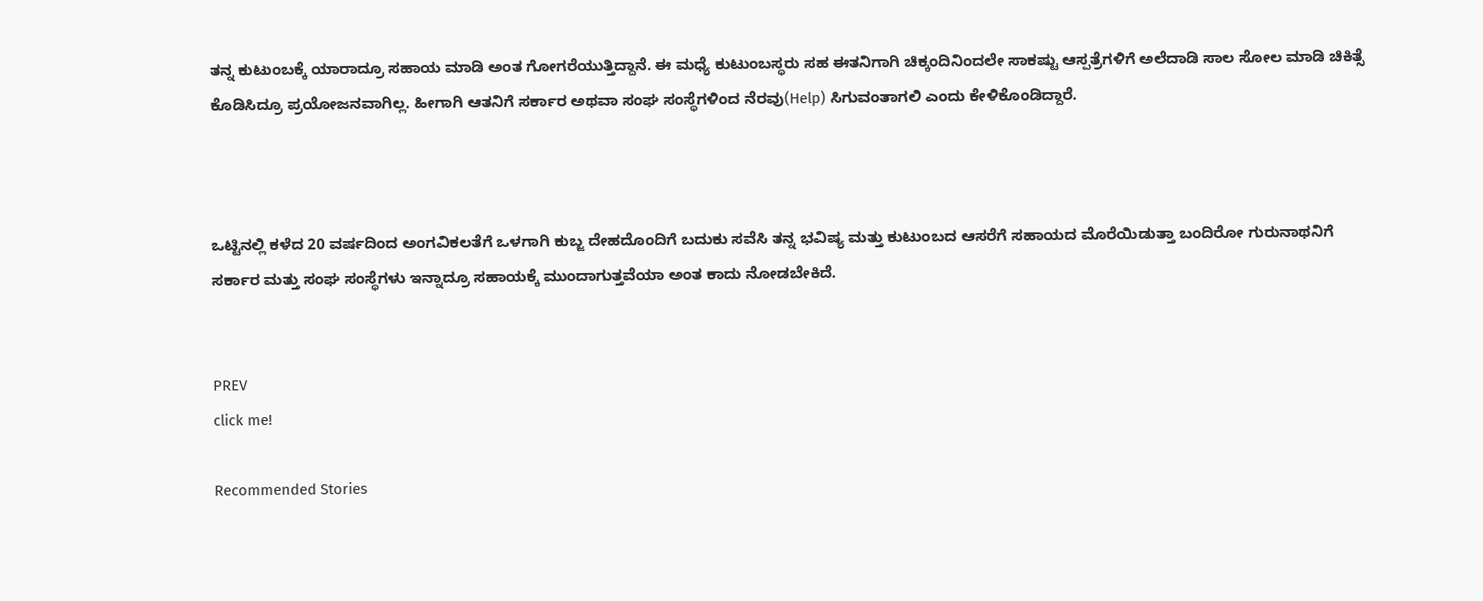ತನ್ನ ಕುಟುಂಬಕ್ಕೆ ಯಾರಾದ್ರೂ ಸಹಾಯ ಮಾಡಿ ಅಂತ ಗೋಗರೆಯುತ್ತಿದ್ದಾನೆ. ಈ ಮಧ್ಯೆ ಕುಟುಂಬಸ್ಥರು ಸಹ ಈತನಿಗಾಗಿ ಚಿಕ್ಕಂದಿನಿಂದಲೇ ಸಾಕಷ್ಟು ಆಸ್ಪತ್ರೆಗಳಿಗೆ ಅಲೆದಾಡಿ ಸಾಲ ಸೋಲ ಮಾಡಿ ಚಿಕಿತ್ಸೆ ಕೊಡಿಸಿದ್ರೂ ಪ್ರಯೋಜನವಾಗಿಲ್ಲ. ಹೀಗಾಗಿ ಆತನಿಗೆ ಸರ್ಕಾರ ಅಥವಾ ಸಂಘ ಸಂಸ್ಥೆಗಳಿಂದ ನೆರವು(Help) ಸಿಗುವಂತಾಗಲಿ ಎಂದು ಕೇಳಿಕೊಂಡಿದ್ದಾರೆ.



ಒಟ್ಟಿನಲ್ಲಿ ಕಳೆದ 20 ವರ್ಷದಿಂದ ಅಂಗವಿಕಲತೆಗೆ ಒಳಗಾಗಿ ಕುಬ್ಜ ದೇಹದೊಂದಿಗೆ ಬದುಕು ಸವೆಸಿ ತನ್ನ ಭವಿಷ್ಯ ಮತ್ತು ಕುಟುಂಬದ ಆಸರೆಗೆ ಸಹಾಯದ ಮೊರೆಯಿಡುತ್ತಾ ಬಂದಿರೋ ಗುರುನಾಥನಿಗೆ ಸರ್ಕಾರ ಮತ್ತು ಸಂಘ ಸಂಸ್ಥೆಗಳು ಇನ್ನಾದ್ರೂ ಸಹಾಯಕ್ಕೆ ಮುಂದಾಗುತ್ತವೆಯಾ ಅಂತ ಕಾದು ನೋಡಬೇಕಿದೆ.


PREV
click me!

Recommended Stories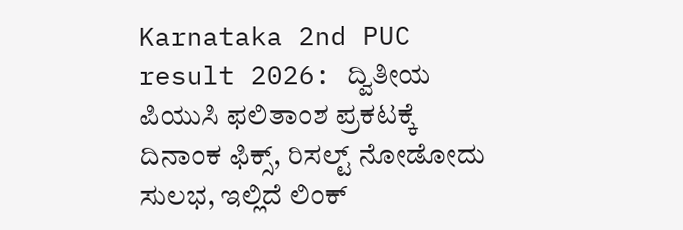Karnataka 2nd PUC result 2026: ದ್ವಿತೀಯ ಪಿಯುಸಿ ಫಲಿತಾಂಶ ಪ್ರಕಟಕ್ಕೆ ದಿನಾಂಕ ಫಿಕ್ಸ್, ರಿಸಲ್ಟ್ ನೋಡೋದು ಸುಲಭ, ಇಲ್ಲಿದೆ ಲಿಂಕ್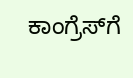ಕಾಂಗ್ರೆಸ್‌ಗೆ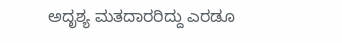ಅದೃಶ್ಯ ಮತದಾರರಿದ್ದು ಎರಡೂ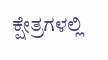ಕ್ಷೇತ್ರಗಳಲ್ಲಿ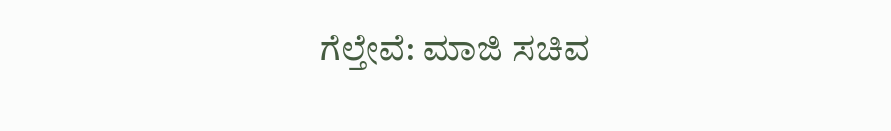ಗೆಲ್ತೇವೆ: ಮಾಜಿ‌ ಸಚಿವ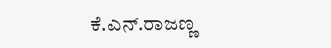ಕೆ.ಎನ್.ರಾಜಣ್ಣ